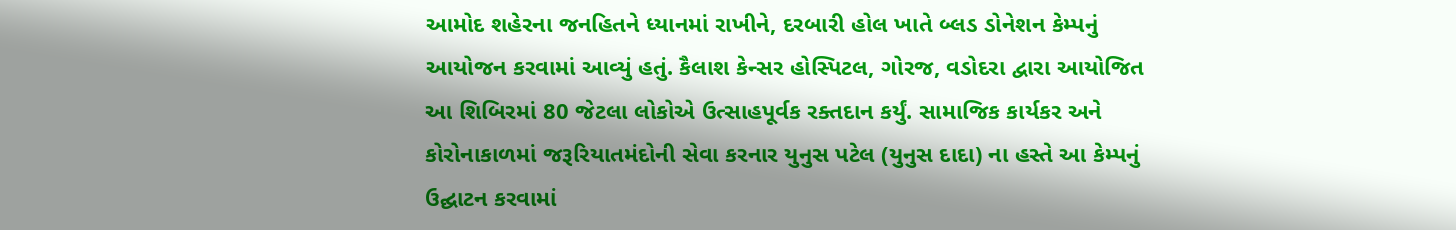આમોદ શહેરના જનહિતને ધ્યાનમાં રાખીને, દરબારી હોલ ખાતે બ્લડ ડોનેશન કેમ્પનું આયોજન કરવામાં આવ્યું હતું. કૈલાશ કેન્સર હોસ્પિટલ, ગોરજ, વડોદરા દ્વારા આયોજિત આ શિબિરમાં 80 જેટલા લોકોએ ઉત્સાહપૂર્વક રક્તદાન કર્યું. સામાજિક કાર્યકર અને કોરોનાકાળમાં જરૂરિયાતમંદોની સેવા કરનાર યુનુસ પટેલ (યુનુસ દાદા) ના હસ્તે આ કેમ્પનું ઉદ્ઘાટન કરવામાં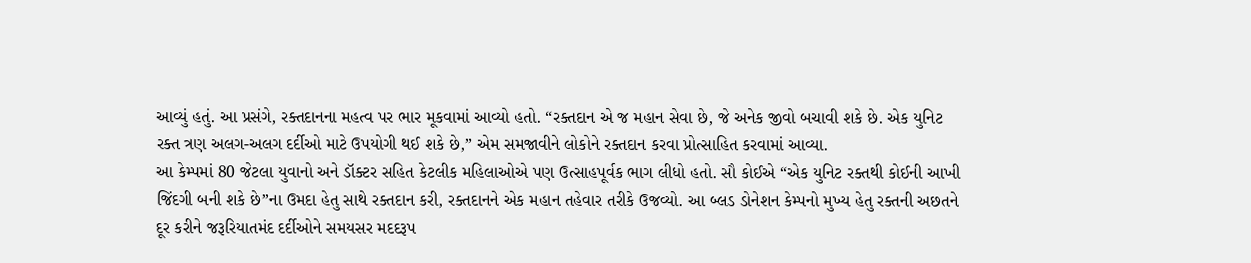આવ્યું હતું. આ પ્રસંગે, રક્તદાનના મહત્વ પર ભાર મૂકવામાં આવ્યો હતો. “રક્તદાન એ જ મહાન સેવા છે, જે અનેક જીવો બચાવી શકે છે. એક યુનિટ રક્ત ત્રણ અલગ-અલગ દર્દીઓ માટે ઉપયોગી થઈ શકે છે,” એમ સમજાવીને લોકોને રક્તદાન કરવા પ્રોત્સાહિત કરવામાં આવ્યા.
આ કેમ્પમાં 80 જેટલા યુવાનો અને ડૉક્ટર સહિત કેટલીક મહિલાઓએ પણ ઉત્સાહપૂર્વક ભાગ લીધો હતો. સૌ કોઈએ “એક યુનિટ રક્તથી કોઈની આખી જિંદગી બની શકે છે”ના ઉમદા હેતુ સાથે રક્તદાન કરી, રક્તદાનને એક મહાન તહેવાર તરીકે ઉજવ્યો. આ બ્લડ ડોનેશન કેમ્પનો મુખ્ય હેતુ રક્તની અછતને દૂર કરીને જરૂરિયાતમંદ દર્દીઓને સમયસર મદદરૂપ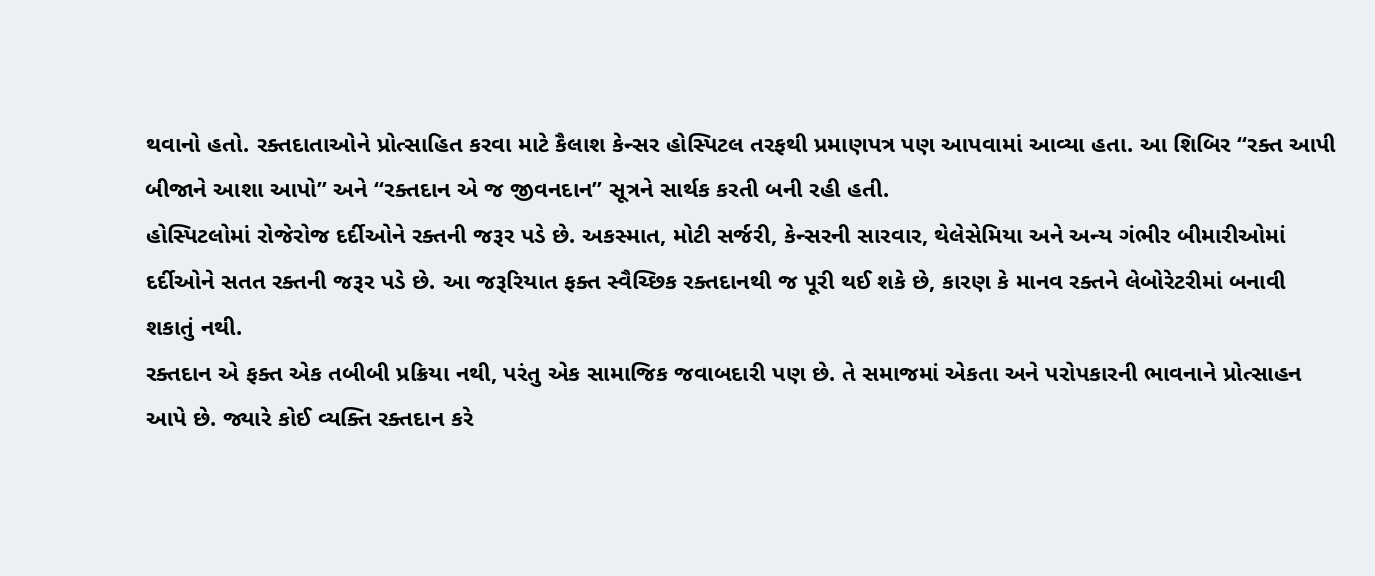થવાનો હતો. રક્તદાતાઓને પ્રોત્સાહિત કરવા માટે કૈલાશ કેન્સર હોસ્પિટલ તરફથી પ્રમાણપત્ર પણ આપવામાં આવ્યા હતા. આ શિબિર “રક્ત આપી બીજાને આશા આપો” અને “રક્તદાન એ જ જીવનદાન” સૂત્રને સાર્થક કરતી બની રહી હતી.
હોસ્પિટલોમાં રોજેરોજ દર્દીઓને રક્તની જરૂર પડે છે. અકસ્માત, મોટી સર્જરી, કેન્સરની સારવાર, થેલેસેમિયા અને અન્ય ગંભીર બીમારીઓમાં દર્દીઓને સતત રક્તની જરૂર પડે છે. આ જરૂરિયાત ફક્ત સ્વૈચ્છિક રક્તદાનથી જ પૂરી થઈ શકે છે, કારણ કે માનવ રક્તને લેબોરેટરીમાં બનાવી શકાતું નથી.
રક્તદાન એ ફક્ત એક તબીબી પ્રક્રિયા નથી, પરંતુ એક સામાજિક જવાબદારી પણ છે. તે સમાજમાં એકતા અને પરોપકારની ભાવનાને પ્રોત્સાહન આપે છે. જ્યારે કોઈ વ્યક્તિ રક્તદાન કરે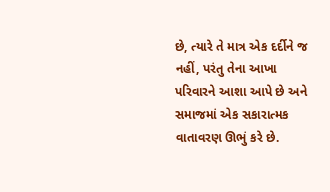છે, ત્યારે તે માત્ર એક દર્દીને જ નહીં, પરંતુ તેના આખા પરિવારને આશા આપે છે અને સમાજમાં એક સકારાત્મક વાતાવરણ ઊભું કરે છે.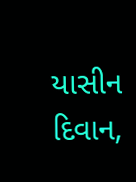યાસીન દિવાન,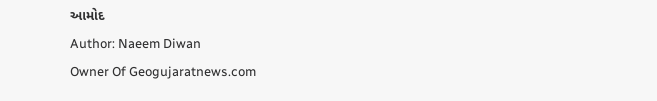આમોદ
Author: Naeem Diwan
Owner Of Geogujaratnews.com